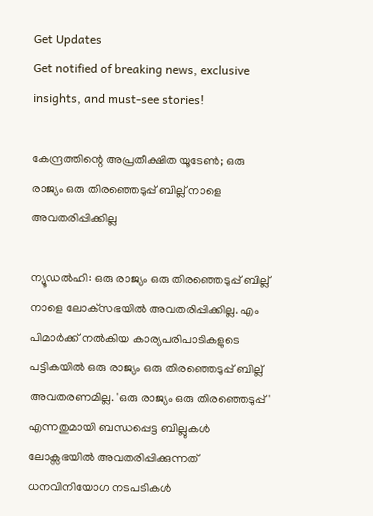Get Updates
Get notified of breaking news, exclusive insights, and must-see stories!

കേന്ദ്രത്തിന്റെ അപ്രതീക്ഷിത യൂടേണ്‍; ഒരു രാജ്യം ഒരു തിരഞ്ഞെടുപ്പ് ബില്ല് നാളെ അവതരിപ്പിക്കില്ല

ന്യൂഡല്‍ഹി: ഒരു രാജ്യം ഒരു തിരഞ്ഞെടുപ്പ് ബില്ല് നാളെ ലോക്‌സഭയില്‍ അവതരിപ്പിക്കില്ല. എം പിമാര്‍ക്ക് നല്‍കിയ കാര്യപരിപാടികളുടെ പട്ടികയില്‍ ഒരു രാജ്യം ഒരു തിരഞ്ഞെടുപ്പ് ബില്ല് അവതരണമില്ല. 'ഒരു രാജ്യം ഒരു തിരഞ്ഞെടുപ്പ്' എന്നതുമായി ബന്ധപ്പെട്ട ബില്ലുകള്‍ ലോക്സഭയില്‍ അവതരിപ്പിക്കുന്നത് ധനവിനിയോഗ നടപടികള്‍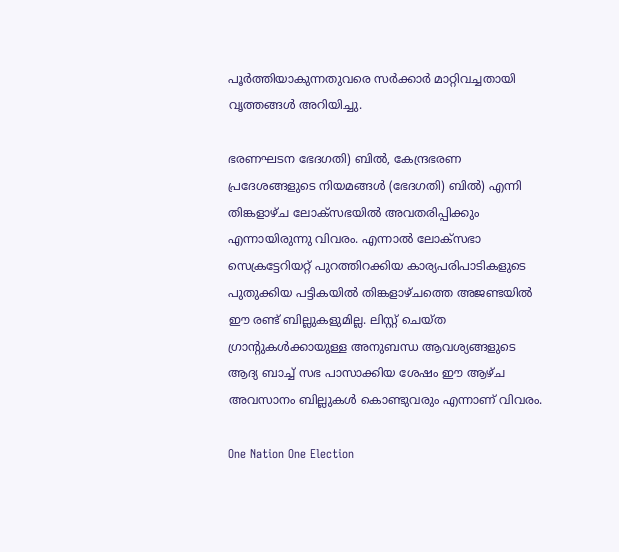പൂര്‍ത്തിയാകുന്നതുവരെ സര്‍ക്കാര്‍ മാറ്റിവച്ചതായി വൃത്തങ്ങള്‍ അറിയിച്ചു.

ഭരണഘടന ഭേദഗതി) ബില്‍, കേന്ദ്രഭരണ പ്രദേശങ്ങളുടെ നിയമങ്ങള്‍ (ഭേദഗതി) ബില്‍) എന്നി തിങ്കളാഴ്ച ലോക്സഭയില്‍ അവതരിപ്പിക്കും എന്നായിരുന്നു വിവരം. എന്നാല്‍ ലോക്സഭാ സെക്രട്ടേറിയറ്റ് പുറത്തിറക്കിയ കാര്യപരിപാടികളുടെ പുതുക്കിയ പട്ടികയില്‍ തിങ്കളാഴ്ചത്തെ അജണ്ടയില്‍ ഈ രണ്ട് ബില്ലുകളുമില്ല. ലിസ്റ്റ് ചെയ്ത ഗ്രാന്റുകള്‍ക്കായുള്ള അനുബന്ധ ആവശ്യങ്ങളുടെ ആദ്യ ബാച്ച് സഭ പാസാക്കിയ ശേഷം ഈ ആഴ്ച അവസാനം ബില്ലുകള്‍ കൊണ്ടുവരും എന്നാണ് വിവരം.

One Nation One Election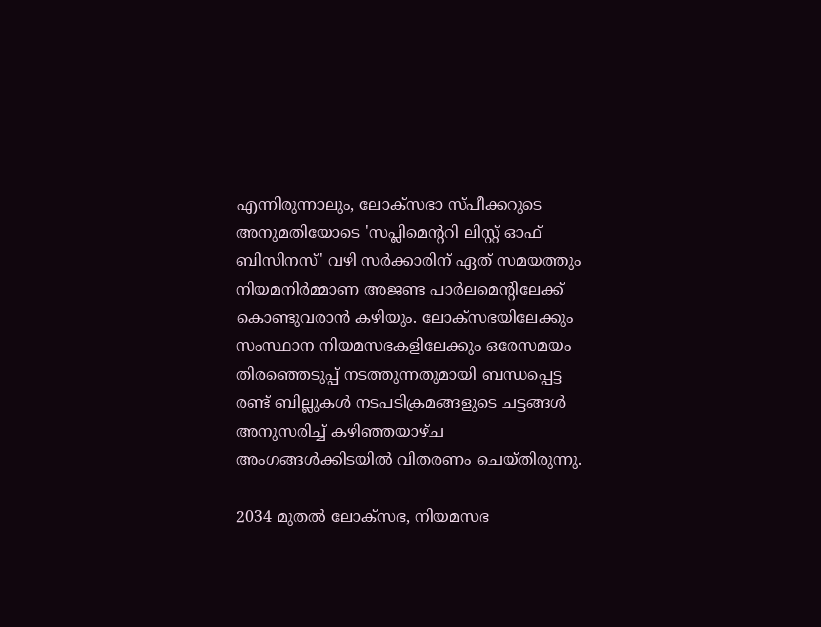എന്നിരുന്നാലും, ലോക്സഭാ സ്പീക്കറുടെ അനുമതിയോടെ 'സപ്ലിമെന്ററി ലിസ്റ്റ് ഓഫ് ബിസിനസ്' വഴി സര്‍ക്കാരിന് ഏത് സമയത്തും നിയമനിര്‍മ്മാണ അജണ്ട പാര്‍ലമെന്റിലേക്ക് കൊണ്ടുവരാന്‍ കഴിയും. ലോക്സഭയിലേക്കും സംസ്ഥാന നിയമസഭകളിലേക്കും ഒരേസമയം തിരഞ്ഞെടുപ്പ് നടത്തുന്നതുമായി ബന്ധപ്പെട്ട രണ്ട് ബില്ലുകള്‍ നടപടിക്രമങ്ങളുടെ ചട്ടങ്ങള്‍ അനുസരിച്ച് കഴിഞ്ഞയാഴ്ച അംഗങ്ങള്‍ക്കിടയില്‍ വിതരണം ചെയ്തിരുന്നു.

2034 മുതല്‍ ലോക്‌സഭ, നിയമസഭ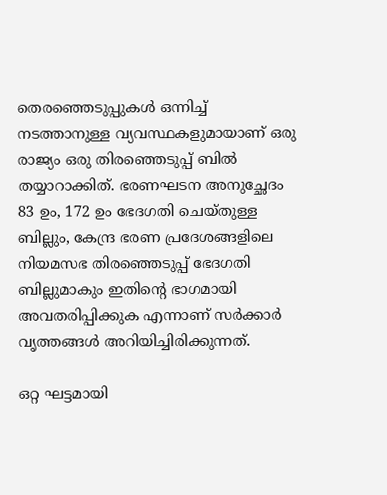തെരഞ്ഞെടുപ്പുകള്‍ ഒന്നിച്ച് നടത്താനുള്ള വ്യവസ്ഥകളുമായാണ് ഒരു രാജ്യം ഒരു തിരഞ്ഞെടുപ്പ് ബില്‍ തയ്യാറാക്കിത്. ഭരണഘടന അനുച്ഛേദം 83 ഉം, 172 ഉം ഭേദഗതി ചെയ്തുള്ള ബില്ലും, കേന്ദ്ര ഭരണ പ്രദേശങ്ങളിലെ നിയമസഭ തിരഞ്ഞെടുപ്പ് ഭേദഗതി ബില്ലുമാകും ഇതിന്റെ ഭാഗമായി അവതരിപ്പിക്കുക എന്നാണ് സര്‍ക്കാര്‍ വൃത്തങ്ങള്‍ അറിയിച്ചിരിക്കുന്നത്.

ഒറ്റ ഘട്ടമായി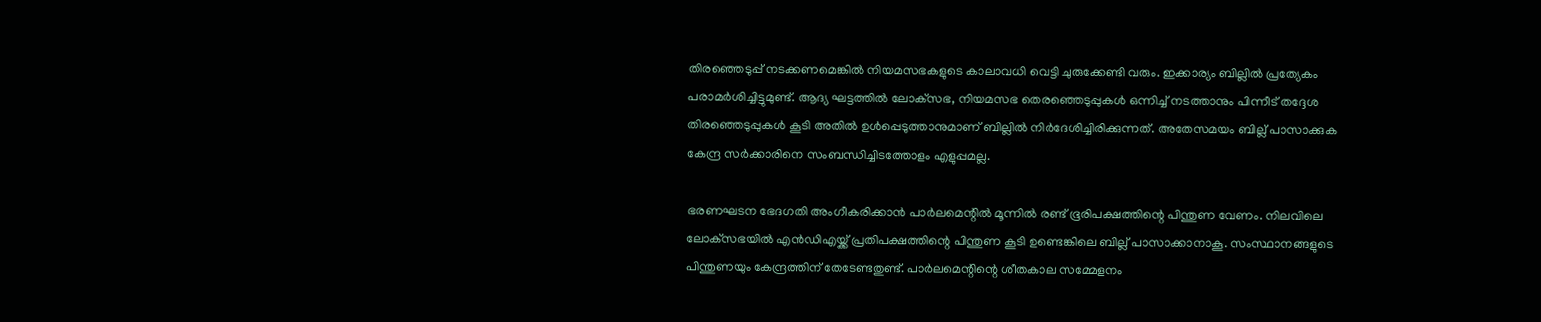തിരഞ്ഞെടുപ്പ് നടക്കണമെങ്കില്‍ നിയമസഭകളുടെ കാലാവധി വെട്ടി ചുരുക്കേണ്ടി വരും. ഇക്കാര്യം ബില്ലില്‍ പ്രത്യേകം പരാമര്‍ശിച്ചിട്ടുമുണ്ട്. ആദ്യ ഘട്ടത്തില്‍ ലോക്‌സഭ, നിയമസഭ തെരഞ്ഞെടുപ്പുകള്‍ ഒന്നിച്ച് നടത്താനും പിന്നീട് തദ്ദേശ തിരഞ്ഞെടുപ്പുകള്‍ കൂടി അതില്‍ ഉള്‍പ്പെടുത്താനുമാണ് ബില്ലില്‍ നിര്‍ദേശിച്ചിരിക്കുന്നത്. അതേസമയം ബില്ല് പാസാക്കുക കേന്ദ്ര സര്‍ക്കാരിനെ സംബന്ധിച്ചിടത്തോളം എളുപ്പമല്ല.

ഭരണഘടന ഭേദഗതി അംഗീകരിക്കാന്‍ പാര്‍ലമെന്റില്‍ മൂന്നില്‍ രണ്ട് ഭൂരിപക്ഷത്തിന്റെ പിന്തുണ വേണം. നിലവിലെ ലോക്‌സഭയില്‍ എന്‍ഡിഎയ്ക്ക് പ്രതിപക്ഷത്തിന്റെ പിന്തുണ കൂടി ഉണ്ടെങ്കിലെ ബില്ല് പാസാക്കാനാകൂ. സംസ്ഥാനങ്ങളുടെ പിന്തുണയും കേന്ദ്രത്തിന് തേടേണ്ടതുണ്ട്. പാര്‍ലമെന്റിന്റെ ശീതകാല സമ്മേളനം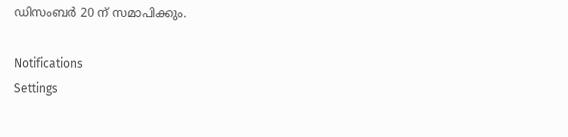ഡിസംബര്‍ 20 ന് സമാപിക്കും.

Notifications
Settings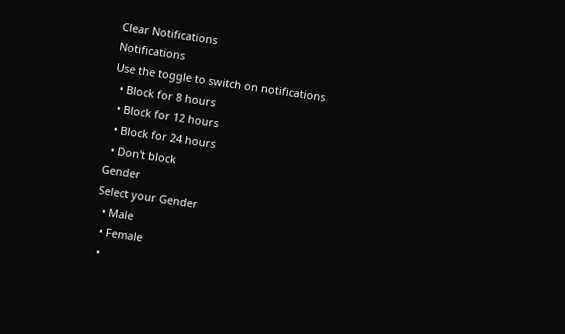Clear Notifications
Notifications
Use the toggle to switch on notifications
  • Block for 8 hours
  • Block for 12 hours
  • Block for 24 hours
  • Don't block
Gender
Select your Gender
  • Male
  • Female
  •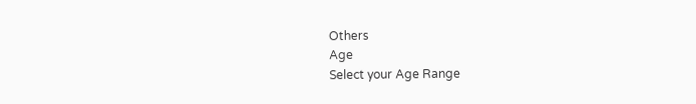Others
Age
Select your Age Range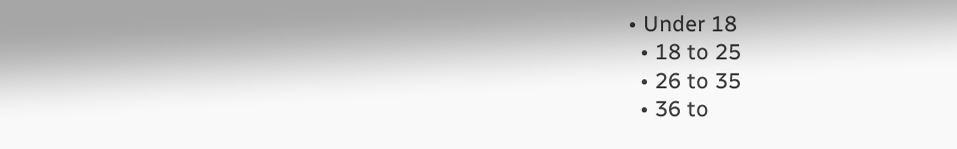• Under 18
  • 18 to 25
  • 26 to 35
  • 36 to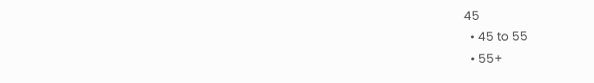45
  • 45 to 55
  • 55+